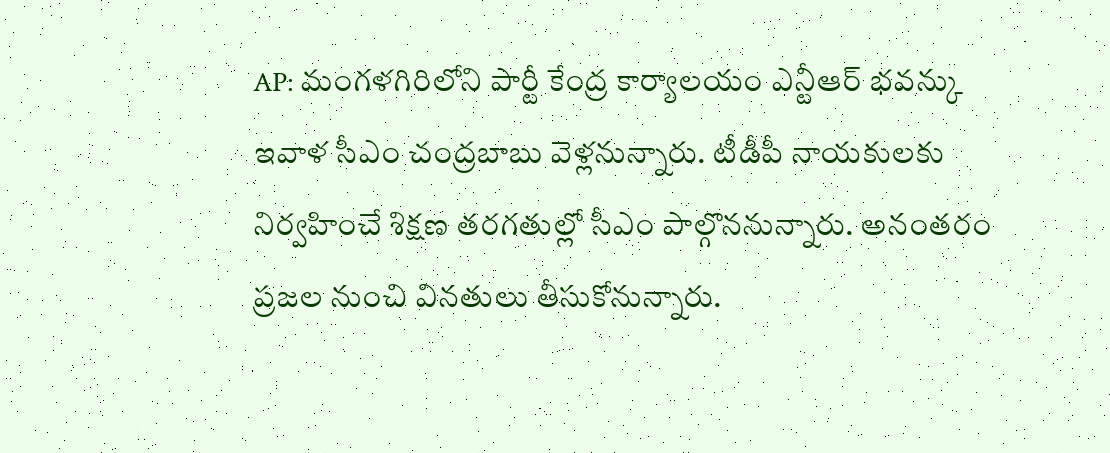AP: మంగళగిరిలోని పార్టీ కేంద్ర కార్యాలయం ఎన్టీఆర్ భవన్కు ఇవాళ సీఎం చంద్రబాబు వెళ్లనున్నారు. టీడీపీ నాయకులకు నిర్వహించే శిక్షణ తరగతుల్లో సీఎం పాల్గొననున్నారు. అనంతరం ప్రజల నుంచి వినతులు తీసుకోనున్నారు.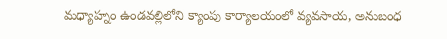మధ్యాహ్నం ఉండవల్లిలోని క్యాంపు కార్యాలయంలో వ్యవసాయ, అనుబంధ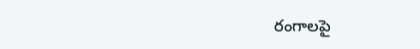రంగాలపై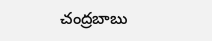చంద్రబాబు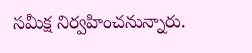సమీక్ష నిర్వహించనున్నారు.